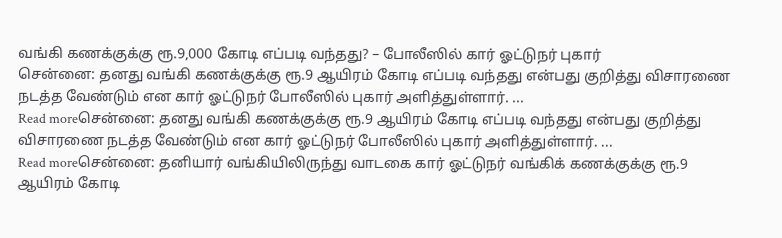வங்கி கணக்குக்கு ரூ.9,000 கோடி எப்படி வந்தது? – போலீஸில் கார் ஓட்டுநர் புகார்
சென்னை: தனது வங்கி கணக்குக்கு ரூ.9 ஆயிரம் கோடி எப்படி வந்தது என்பது குறித்து விசாரணை நடத்த வேண்டும் என கார் ஓட்டுநர் போலீஸில் புகார் அளித்துள்ளார். ...
Read moreசென்னை: தனது வங்கி கணக்குக்கு ரூ.9 ஆயிரம் கோடி எப்படி வந்தது என்பது குறித்து விசாரணை நடத்த வேண்டும் என கார் ஓட்டுநர் போலீஸில் புகார் அளித்துள்ளார். ...
Read moreசென்னை: தனியார் வங்கியிலிருந்து வாடகை கார் ஓட்டுநர் வங்கிக் கணக்குக்கு ரூ.9 ஆயிரம் கோடி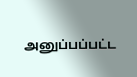அனுப்பப்பட்ட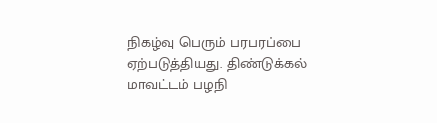நிகழ்வு பெரும் பரபரப்பை ஏற்படுத்தியது. திண்டுக்கல் மாவட்டம் பழநி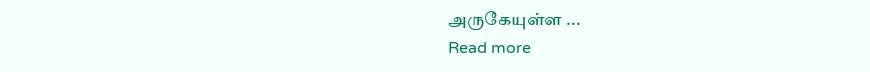அருகேயுள்ள ...
Read more